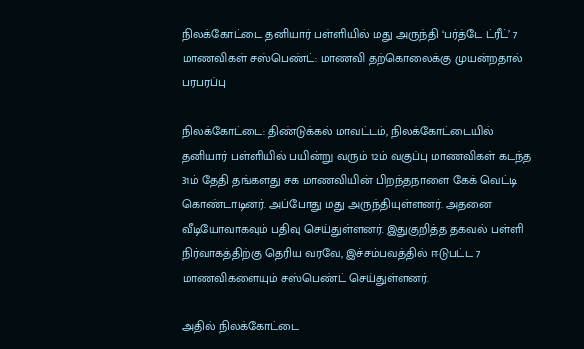நிலக்கோட்டை தனியார் பள்ளியில் மது அருந்தி ‘பர்த்டே ட்ரீட்’ 7 மாணவிகள் சஸ்பெண்ட்: மாணவி தற்கொலைக்கு முயன்றதால் பரபரப்பு

நிலக்கோட்டை: திண்டுக்கல் மாவட்டம், நிலக்கோட்டையில் தனியார் பள்ளியில் பயின்று வரும் 12ம் வகுப்பு மாணவிகள் கடந்த 31ம் தேதி தங்களது சக மாணவியின் பிறந்தநாளை கேக் வெட்டி கொண்டாடினர். அப்போது மது அருந்தியுள்ளனர். அதனை வீடியோவாகவும் பதிவு செய்துள்ளனர். இதுகுறித்த தகவல் பள்ளி நிர்வாகத்திற்கு தெரிய வரவே, இச்சம்பவத்தில் ஈடுபட்ட 7 மாணவிகளையும் சஸ்பெண்ட் செய்துள்ளனர்.

அதில் நிலக்கோட்டை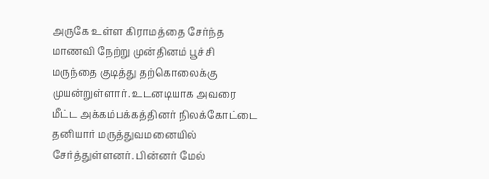அருகே உள்ள கிராமத்தை சேர்ந்த மாணவி நேற்று முன்தினம் பூச்சி மருந்தை குடித்து தற்கொலைக்கு முயன்றுள்ளார். உடனடியாக அவரை மீட்ட அக்கம்பக்கத்தினர் நிலக்கோட்டை தனியார் மருத்துவமனையில் சேர்த்துள்ளனர். பின்னர் மேல்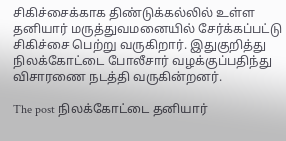சிகிச்சைக்காக திண்டுக்கல்லில் உள்ள தனியார் மருத்துவமனையில் சேர்க்கப்பட்டு சிகிச்சை பெற்று வருகிறார். இதுகுறித்து நிலக்கோட்டை போலீசார் வழக்குப்பதிந்து விசாரணை நடத்தி வருகின்றனர்.

The post நிலக்கோட்டை தனியார்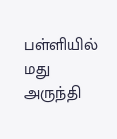பள்ளியில் மது அருந்தி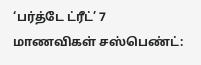‘பர்த்டே ட்ரீட்’ 7 மாணவிகள் சஸ்பெண்ட்: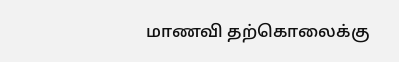மாணவி தற்கொலைக்கு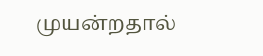முயன்றதால்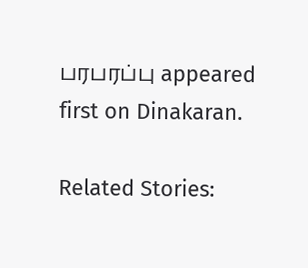பரபரப்பு appeared first on Dinakaran.

Related Stories: